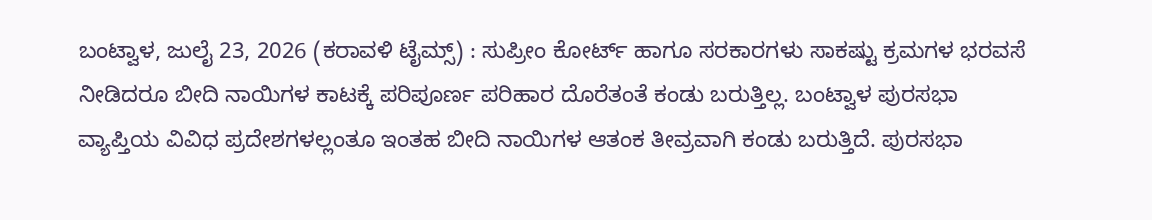ಬಂಟ್ವಾಳ, ಜುಲೈ 23, 2026 (ಕರಾವಳಿ ಟೈಮ್ಸ್) : ಸುಪ್ರೀಂ ಕೋರ್ಟ್ ಹಾಗೂ ಸರಕಾರಗಳು ಸಾಕಷ್ಟು ಕ್ರಮಗಳ ಭರವಸೆ ನೀಡಿದರೂ ಬೀದಿ ನಾಯಿಗಳ ಕಾಟಕ್ಕೆ ಪರಿಪೂರ್ಣ ಪರಿಹಾರ ದೊರೆತಂತೆ ಕಂಡು ಬರುತ್ತಿಲ್ಲ. ಬಂಟ್ವಾಳ ಪುರಸಭಾ ವ್ಯಾಪ್ತಿಯ ವಿವಿಧ ಪ್ರದೇಶಗಳಲ್ಲಂತೂ ಇಂತಹ ಬೀದಿ ನಾಯಿಗಳ ಆತಂಕ ತೀವ್ರವಾಗಿ ಕಂಡು ಬರುತ್ತಿದೆ. ಪುರಸಭಾ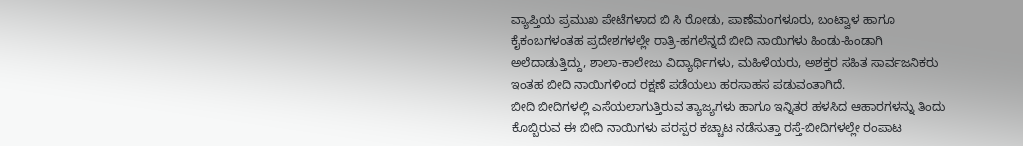ವ್ಯಾಪ್ತಿಯ ಪ್ರಮುಖ ಪೇಟೆಗಳಾದ ಬಿ ಸಿ ರೋಡು, ಪಾಣೆಮಂಗಳೂರು, ಬಂಟ್ವಾಳ ಹಾಗೂ ಕೈಕಂಬಗಳಂತಹ ಪ್ರದೇಶಗಳಲ್ಲೇ ರಾತ್ರಿ-ಹಗಲೆನ್ನದೆ ಬೀದಿ ನಾಯಿಗಳು ಹಿಂಡು-ಹಿಂಡಾಗಿ ಅಲೆದಾಡುತ್ತಿದ್ದು, ಶಾಲಾ-ಕಾಲೇಜು ವಿದ್ಯಾರ್ಥಿಗಳು, ಮಹಿಳೆಯರು, ಅಶಕ್ತರ ಸಹಿತ ಸಾರ್ವಜನಿಕರು ಇಂತಹ ಬೀದಿ ನಾಯಿಗಳಿಂದ ರಕ್ಷಣೆ ಪಡೆಯಲು ಹರಸಾಹಸ ಪಡುವಂತಾಗಿದೆ.
ಬೀದಿ ಬೀದಿಗಳಲ್ಲಿ ಎಸೆಯಲಾಗುತ್ತಿರುವ ತ್ಯಾಜ್ಯಗಳು ಹಾಗೂ ಇನ್ನಿತರ ಹಳಸಿದ ಆಹಾರಗಳನ್ನು ತಿಂದು ಕೊಬ್ಬಿರುವ ಈ ಬೀದಿ ನಾಯಿಗಳು ಪರಸ್ಪರ ಕಚ್ಚಾಟ ನಡೆಸುತ್ತಾ ರಸ್ತೆ-ಬೀದಿಗಳಲ್ಲೇ ರಂಪಾಟ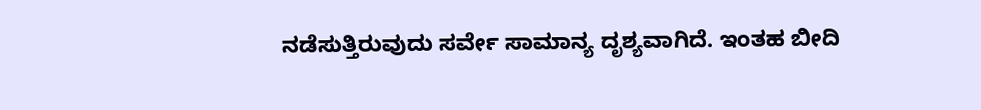ನಡೆಸುತ್ತಿರುವುದು ಸರ್ವೇ ಸಾಮಾನ್ಯ ದೃಶ್ಯವಾಗಿದೆ. ಇಂತಹ ಬೀದಿ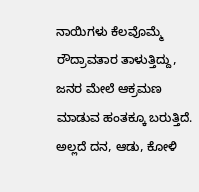ನಾಯಿಗಳು ಕೆಲವೊಮ್ಮೆ ರೌದ್ರಾವತಾರ ತಾಳುತ್ತಿದ್ದು, ಜನರ ಮೇಲೆ ಆಕ್ರಮಣ ಮಾಡುವ ಹಂತಕ್ಕೂ ಬರುತ್ತಿದೆ. ಅಲ್ಲದೆ ದನ, ಆಡು, ಕೋಳಿ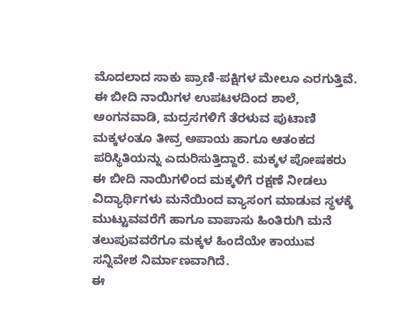ಮೊದಲಾದ ಸಾಕು ಪ್ರಾಣಿ-ಪಕ್ಷಿಗಳ ಮೇಲೂ ಎರಗುತ್ತಿವೆ. ಈ ಬೀದಿ ನಾಯಿಗಳ ಉಪಟಳದಿಂದ ಶಾಲೆ, ಅಂಗನವಾಡಿ, ಮದ್ರಸಗಳಿಗೆ ತೆರಳುವ ಪುಟಾಣಿ ಮಕ್ಕಳಂತೂ ತೀವ್ರ ಅಪಾಯ ಹಾಗೂ ಆತಂಕದ ಪರಿಸ್ಥಿತಿಯನ್ನು ಎದುರಿಸುತ್ತಿದ್ದಾರೆ. ಮಕ್ಕಳ ಪೋಷಕರು ಈ ಬೀದಿ ನಾಯಿಗಳಿಂದ ಮಕ್ಕಳಿಗೆ ರಕ್ಷಣೆ ನೀಡಲು ವಿದ್ಯಾರ್ಥಿಗಳು ಮನೆಯಿಂದ ವ್ಯಾಸಂಗ ಮಾಡುವ ಸ್ಥಳಕ್ಕೆ ಮುಟ್ಟುವವರೆಗೆ ಹಾಗೂ ವಾಪಾಸು ಹಿಂತಿರುಗಿ ಮನೆ ತಲುಪುವವರೆಗೂ ಮಕ್ಕಳ ಹಿಂದೆಯೇ ಕಾಯುವ ಸನ್ನಿವೇಶ ನಿರ್ಮಾಣವಾಗಿದೆ.
ಈ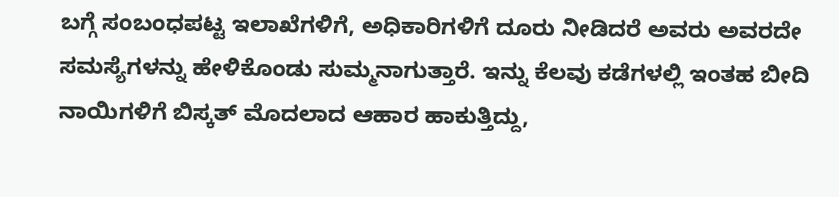ಬಗ್ಗೆ ಸಂಬಂಧಪಟ್ಟ ಇಲಾಖೆಗಳಿಗೆ, ಅಧಿಕಾರಿಗಳಿಗೆ ದೂರು ನೀಡಿದರೆ ಅವರು ಅವರದೇ ಸಮಸ್ಯೆಗಳನ್ನು ಹೇಳಿಕೊಂಡು ಸುಮ್ಮನಾಗುತ್ತಾರೆ. ಇನ್ನು ಕೆಲವು ಕಡೆಗಳಲ್ಲಿ ಇಂತಹ ಬೀದಿ ನಾಯಿಗಳಿಗೆ ಬಿಸ್ಕತ್ ಮೊದಲಾದ ಆಹಾರ ಹಾಕುತ್ತಿದ್ದು,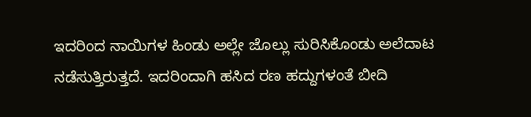ಇದರಿಂದ ನಾಯಿಗಳ ಹಿಂಡು ಅಲ್ಲೇ ಜೊಲ್ಲು ಸುರಿಸಿಕೊಂಡು ಅಲೆದಾಟ ನಡೆಸುತ್ತಿರುತ್ತದೆ. ಇದರಿಂದಾಗಿ ಹಸಿದ ರಣ ಹದ್ದುಗಳಂತೆ ಬೀದಿ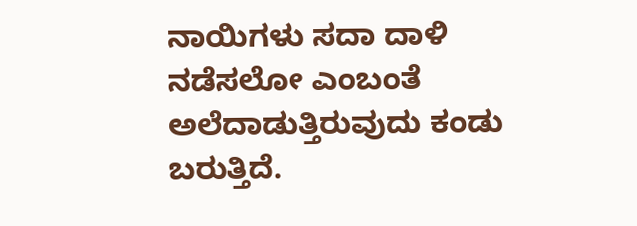ನಾಯಿಗಳು ಸದಾ ದಾಳಿ ನಡೆಸಲೋ ಎಂಬಂತೆ ಅಲೆದಾಡುತ್ತಿರುವುದು ಕಂಡು ಬರುತ್ತಿದೆ.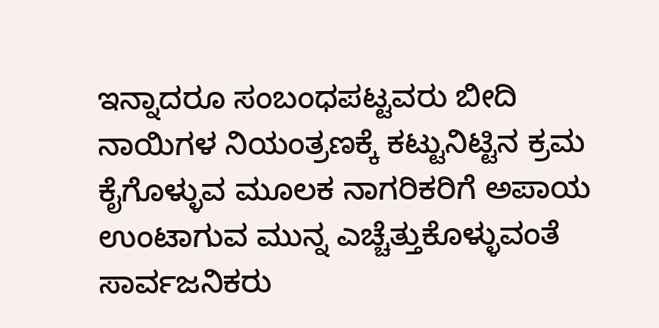ಇನ್ನಾದರೂ ಸಂಬಂಧಪಟ್ಟವರು ಬೀದಿ ನಾಯಿಗಳ ನಿಯಂತ್ರಣಕ್ಕೆ ಕಟ್ಟುನಿಟ್ಟಿನ ಕ್ರಮ ಕೈಗೊಳ್ಳುವ ಮೂಲಕ ನಾಗರಿಕರಿಗೆ ಅಪಾಯ ಉಂಟಾಗುವ ಮುನ್ನ ಎಚ್ಚೆತ್ತುಕೊಳ್ಳುವಂತೆ ಸಾರ್ವಜನಿಕರು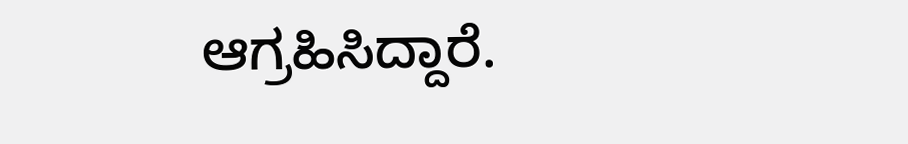ಆಗ್ರಹಿಸಿದ್ದಾರೆ.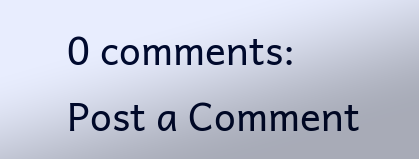0 comments:
Post a Comment